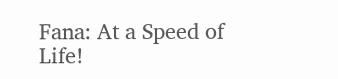Fana: At a Speed of Life!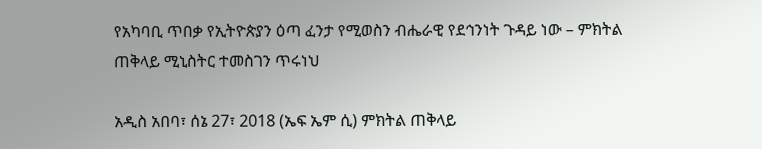የአካባቢ ጥበቃ የኢትዮጵያን ዕጣ ፈንታ የሚወስን ብሔራዊ የደኅንነት ጉዳይ ነው – ምክትል ጠቅላይ ሚኒስትር ተመስገን ጥሩነህ

አዲስ አበባ፣ ሰኔ 27፣ 2018 (ኤፍ ኤም ሲ) ምክትል ጠቅላይ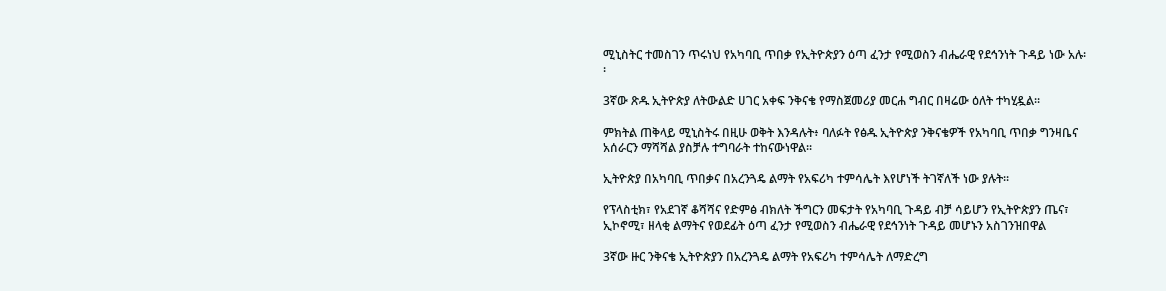ሚኒስትር ተመስገን ጥሩነህ የአካባቢ ጥበቃ የኢትዮጵያን ዕጣ ፈንታ የሚወስን ብሔራዊ የደኅንነት ጉዳይ ነው አሉ፡፡

3ኛው ጽዱ ኢትዮጵያ ለትውልድ ሀገር አቀፍ ንቅናቄ የማስጀመሪያ መርሐ ግብር በዛሬው ዕለት ተካሂዷል፡፡

ምክትል ጠቅላይ ሚኒስትሩ በዚሁ ወቅት እንዳሉት፥ ባለፉት የፅዱ ኢትዮጵያ ንቅናቄዎች የአካባቢ ጥበቃ ግንዛቤና አሰራርን ማሻሻል ያስቻሉ ተግባራት ተከናውነዋል፡፡

ኢትዮጵያ በአካባቢ ጥበቃና በአረንጓዴ ልማት የአፍሪካ ተምሳሌት እየሆነች ትገኛለች ነው ያሉት፡፡

የፕላስቲክ፣ የአደገኛ ቆሻሻና የድምፅ ብክለት ችግርን መፍታት የአካባቢ ጉዳይ ብቻ ሳይሆን የኢትዮጵያን ጤና፣ ኢኮኖሚ፣ ዘላቂ ልማትና የወደፊት ዕጣ ፈንታ የሚወስን ብሔራዊ የደኅንነት ጉዳይ መሆኑን አስገንዝበዋል

3ኛው ዙር ንቅናቄ ኢትዮጵያን በአረንጓዴ ልማት የአፍሪካ ተምሳሌት ለማድረግ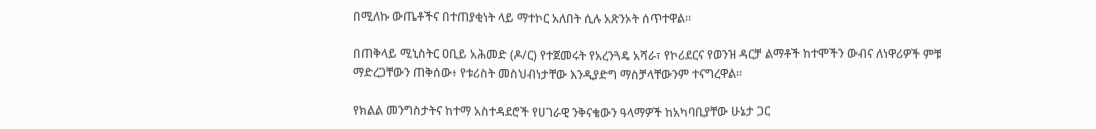በሚለኩ ውጤቶችና በተጠያቂነት ላይ ማተኮር አለበት ሲሉ አጽንኦት ሰጥተዋል።

በጠቅላይ ሚኒስትር ዐቢይ አሕመድ (ዶ/ር) የተጀመሩት የአረንጓዴ አሻራ፣ የኮሪደርና የወንዝ ዳርቻ ልማቶች ከተሞችን ውብና ለነዋሪዎች ምቹ ማድረጋቸውን ጠቅሰው፥ የቱሪስት መስህብነታቸው እንዲያድግ ማስቻላቸውንም ተናግረዋል፡፡

የክልል መንግስታትና ከተማ አስተዳደሮች የሀገራዊ ንቅናቄውን ዓላማዎች ከአካባቢያቸው ሁኔታ ጋር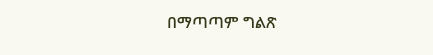በማጣጣም ግልጽ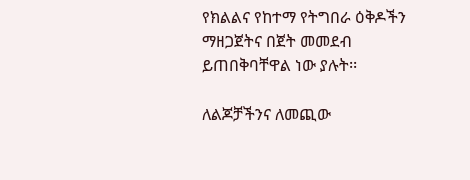የክልልና የከተማ የትግበራ ዕቅዶችን ማዘጋጀትና በጀት መመደብ ይጠበቅባቸዋል ነው ያሉት፡፡

ለልጆቻችንና ለመጪው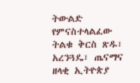ትውልድ የምናስተላልፈው ትልቁ ቅርስ ጽዱ፣ አረንጓዴ፣ ጤናማና ዘላቂ ኢትዮጵያ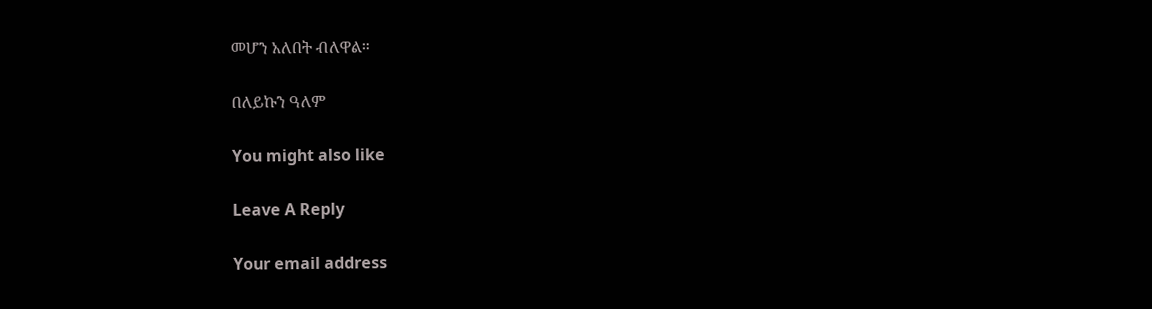መሆን አለበት ብለዋል።

በለይኩን ዓለም

You might also like

Leave A Reply

Your email address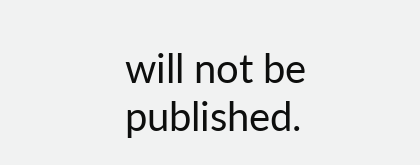will not be published.